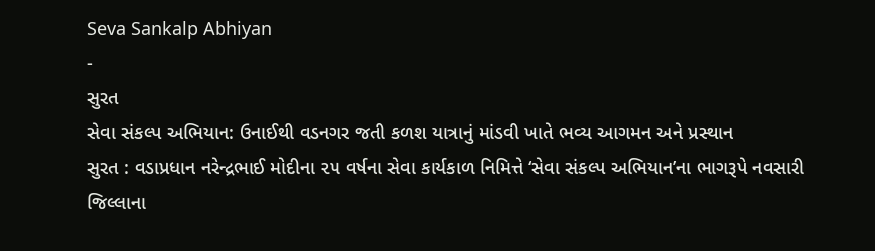Seva Sankalp Abhiyan
-
સુરત
સેવા સંકલ્પ અભિયાન: ઉનાઈથી વડનગર જતી કળશ યાત્રાનું માંડવી ખાતે ભવ્ય આગમન અને પ્રસ્થાન
સુરત : વડાપ્રધાન નરેન્દ્રભાઈ મોદીના ૨૫ વર્ષના સેવા કાર્યકાળ નિમિત્તે ‘સેવા સંકલ્પ અભિયાન’ના ભાગરૂપે નવસારી જિલ્લાના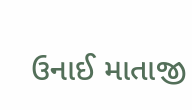ઉનાઈ માતાજી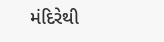મંદિરેથી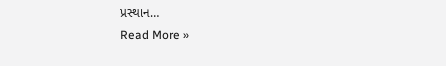પ્રસ્થાન…
Read More »